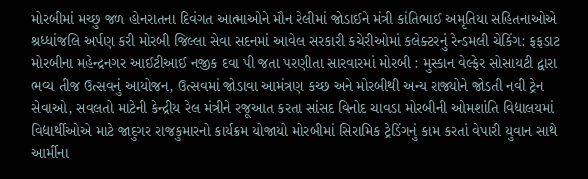મોરબીમાં મચ્છુ જળ હોનરાતના દિવંગત આત્માઓને મૌન રેલીમાં જોડાઈને મંત્રી કાંતિભાઈ અમૃતિયા સહિતનાઓએ શ્રધ્ધાંજલિ અર્પણ કરી મોરબી જિલ્લા સેવા સદનમાં આવેલ સરકારી કચેરીઓમાં કલેક્ટરનું રેન્ડમલી ચેકિંગ: ફફડાટ મોરબીના મહેન્દ્રનગર આઈટીઆઈ નજીક દવા પી જતા પરણીતા સારવારમાં મોરબી : મુસ્કાન વેલ્ફેર સોસાયટી દ્વારા ભવ્ય તીજ ઉત્સવનું આયોજન, ઉત્સવમાં જોડાવા આમંત્રણ કચ્છ અને મોરબીથી અન્ય રાજ્યોને જોડતી નવી ટ્રેન સેવાઓ, સવલતો માટેની કેન્દ્રીય રેલ મંત્રીને રજૂઆત કરતા સાંસદ વિનોદ ચાવડા મોરબીની ઓમશાંતિ વિદ્યાલયમાં વિદ્યાર્થીઓએ માટે જાદુગર રાજકુમારનો કાર્યક્રમ યોજાયો મોરબીમાં સિરામિક ટ્રેડિંગનું કામ કરતાં વેપારી યુવાન સાથે આર્મીના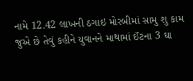નામે 12.42 લાખની ઠગાઇ મોરબીમાં સામુ શુ કામ જુએ છે તેવું કહીને યુવાનને માથામાં ઈંટના 3 ઘા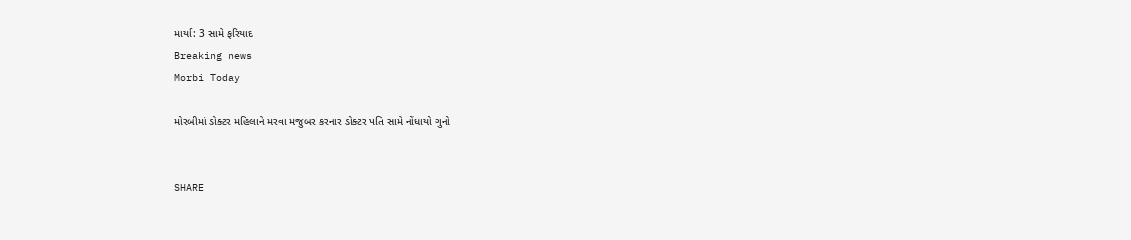માર્યા: 3 સામે ફરિયાદ
Breaking news
Morbi Today

મોરબીમાં ડોક્ટર મહિલાને મરવા મજુબર કરનાર ડોક્ટર પતિ સામે નોંધાયો ગુનો


SHARE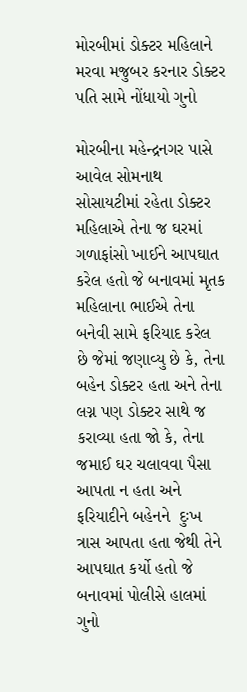મોરબીમાં ડોક્ટર મહિલાને મરવા મજુબર કરનાર ડોક્ટર પતિ સામે નોંધાયો ગુનો

મોરબીના મહેન્દ્રનગર પાસે આવેલ સોમનાથ સોસાયટીમાં રહેતા ડોક્ટર મહિલાએ તેના જ ઘરમાં ગળાફાંસો ખાઈને આપઘાત કરેલ હતો જે બનાવમાં મૃતક મહિલાના ભાઈએ તેના બનેવી સામે ફરિયાદ કરેલ છે જેમાં જણાવ્યુ છે કે, તેના બહેન ડોક્ટર હતા અને તેના લગ્ન પણ ડોક્ટર સાથે જ કરાવ્યા હતા જો કે, તેના જમાઈ ઘર ચલાવવા પૈસા આપતા ન હતા અને ફરિયાદીને બહેનને  દુઃખ ત્રાસ આપતા હતા જેથી તેને આપઘાત કર્યો હતો જે બનાવમાં પોલીસે હાલમાં ગુનો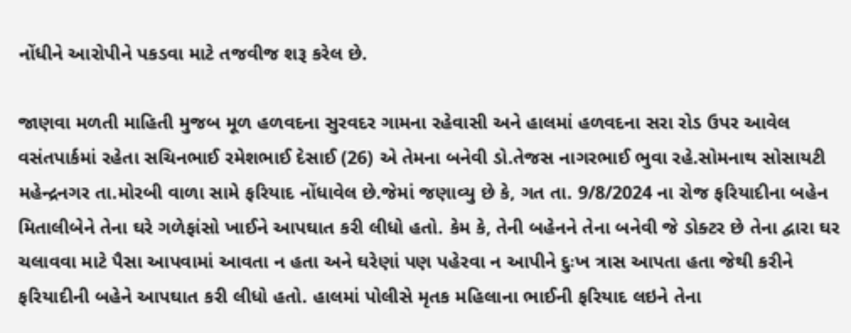નોંધીને આરોપીને પકડવા માટે તજવીજ શરૂ કરેલ છે.

જાણવા મળતી માહિતી મુજબ મૂળ હળવદના સુરવદર ગામના રહેવાસી અને હાલમાં હળવદના સરા રોડ ઉપર આવેલ વસંતપાર્કમાં રહેતા સચિનભાઈ રમેશભાઈ દેસાઈ (26) એ તેમના બનેવી ડો.તેજસ નાગરભાઈ ભુવા રહે.સોમનાથ સોસાયટી મહેન્દ્રનગર તા.મોરબી વાળા સામે ફરિયાદ નોંધાવેલ છે.જેમાં જણાવ્યુ છે કે, ગત તા. 9/8/2024 ના રોજ ફરિયાદીના બહેન મિતાલીબેને તેના ઘરે ગળેફાંસો ખાઈને આપઘાત કરી લીધો હતો. કેમ કે, તેની બહેનને તેના બનેવી જે ડોક્ટર છે તેના દ્વારા ઘર ચલાવવા માટે પૈસા આપવામાં આવતા ન હતા અને ઘરેણાં પણ પહેરવા ન આપીને દુઃખ ત્રાસ આપતા હતા જેથી કરીને ફરિયાદીની બહેને આપઘાત કરી લીધો હતો. હાલમાં પોલીસે મૃતક મહિલાના ભાઈની ફરિયાદ લઇને તેના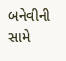બનેવીની સામે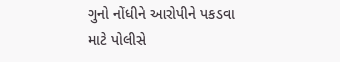ગુનો નોંધીને આરોપીને પકડવા માટે પોલીસે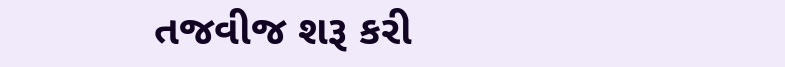તજવીજ શરૂ કરી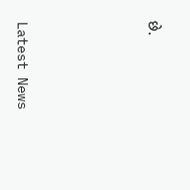છે.






Latest News